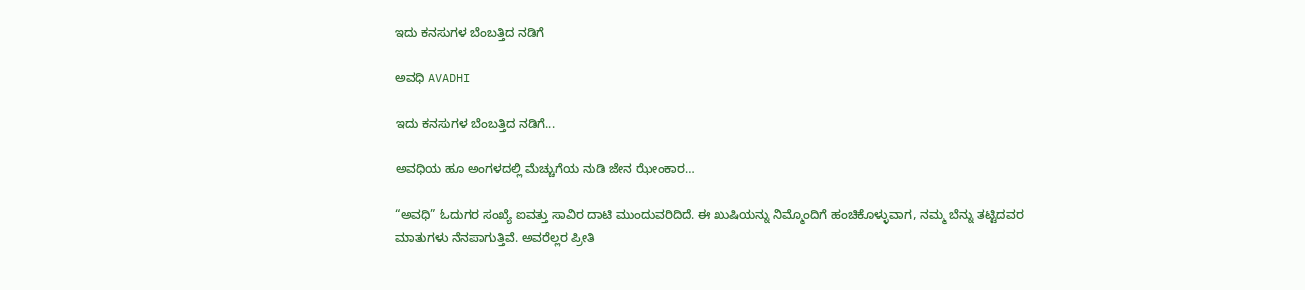ಇದು ಕನಸುಗಳ ಬೆಂಬತ್ತಿದ ನಡಿಗೆ‍

ಅವಧಿ AVADHI

ಇದು ಕನಸುಗಳ ಬೆಂಬತ್ತಿದ ನಡಿಗೆ...

ಅವಧಿಯ ಹೂ ಅಂಗಳದಲ್ಲಿ ಮೆಚ್ಚುಗೆಯ ನುಡಿ ಜೇನ ಝೇಂಕಾರ…

“ಅವಧಿ” ಓದುಗರ ಸಂಖ್ಯೆ ಐವತ್ತು ಸಾವಿರ ದಾಟಿ ಮುಂದುವರಿದಿದೆ. ಈ ಖುಷಿಯನ್ನು ನಿಮ್ಮೊಂದಿಗೆ ಹಂಚಿಕೊಳ್ಳುವಾಗ, ನಮ್ಮ ಬೆನ್ನು ತಟ್ಟಿದವರ ಮಾತುಗಳು ನೆನಪಾಗುತ್ತಿವೆ. ಅವರೆಲ್ಲರ ಪ್ರೀತಿ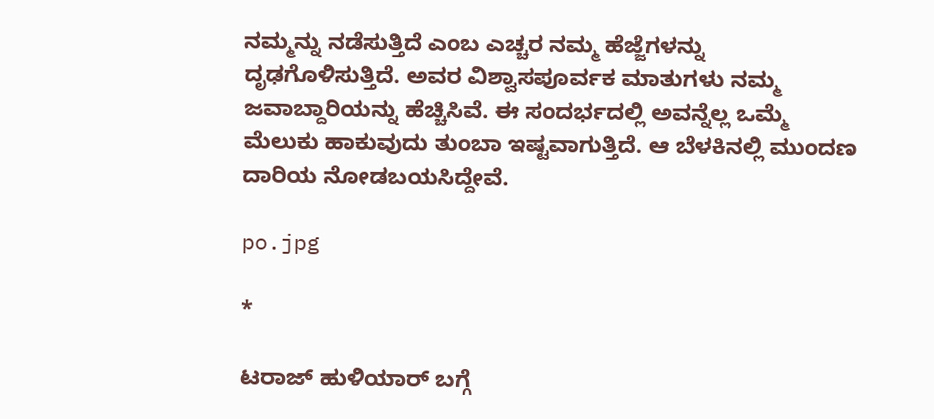ನಮ್ಮನ್ನು ನಡೆಸುತ್ತಿದೆ ಎಂಬ ಎಚ್ಚರ ನಮ್ಮ ಹೆಜ್ಜೆಗಳನ್ನು ದೃಢಗೊಳಿಸುತ್ತಿದೆ. ಅವರ ವಿಶ್ವಾಸಪೂರ್ವಕ ಮಾತುಗಳು ನಮ್ಮ ಜವಾಬ್ದಾರಿಯನ್ನು ಹೆಚ್ಚಿಸಿವೆ. ಈ ಸಂದರ್ಭದಲ್ಲಿ ಅವನ್ನೆಲ್ಲ ಒಮ್ಮೆ ಮೆಲುಕು ಹಾಕುವುದು ತುಂಬಾ ಇಷ್ಟವಾಗುತ್ತಿದೆ. ಆ ಬೆಳಕಿನಲ್ಲಿ ಮುಂದಣ ದಾರಿಯ ನೋಡಬಯಸಿದ್ದೇವೆ.

po.jpg

*

ಟರಾಜ್ ಹುಳಿಯಾರ್ ಬಗ್ಗೆ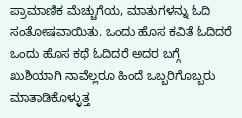ಪ್ರಾಮಾಣಿಕ ಮೆಚ್ಚುಗೆಯ, ಮಾತುಗಳನ್ನು ಓದಿ ಸಂತೋಷವಾಯಿತು. ಒಂದು ಹೊಸ ಕವಿತೆ ಓದಿದರೆ ಒಂದು ಹೊಸ ಕಥೆ ಓದಿದರೆ ಅದರ ಬಗ್ಗೆ ಖುಶಿಯಾಗಿ ನಾವೆಲ್ಲರೂ ಹಿಂದೆ ಒಬ್ಬರಿಗೊಬ್ಬರು ಮಾತಾಡಿಕೊಳ್ಳುತ್ತ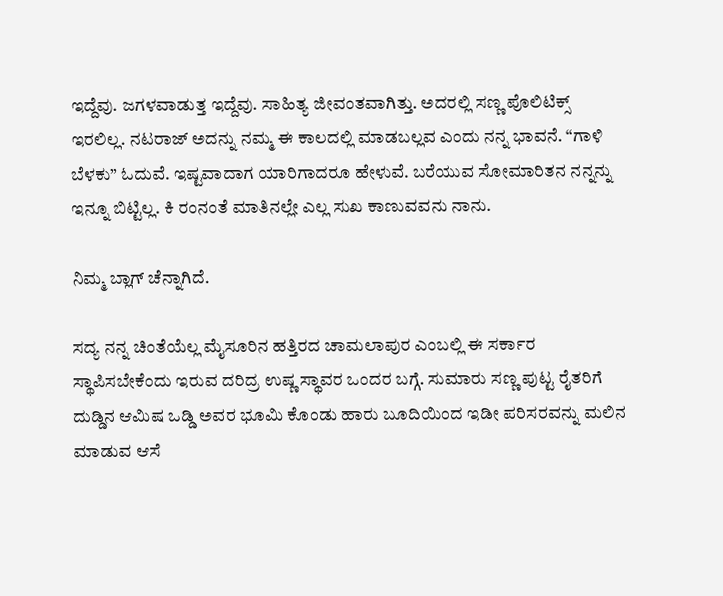ಇದ್ದೆವು. ಜಗಳವಾಡುತ್ತ ಇದ್ದೆವು. ಸಾಹಿತ್ಯ ಜೀವಂತವಾಗಿತ್ತು. ಅದರಲ್ಲಿ ಸಣ್ಣ ಪೊಲಿಟಿಕ್ಸ್ ಇರಲಿಲ್ಲ. ನಟರಾಜ್ ಅದನ್ನು ನಮ್ಮ ಈ ಕಾಲದಲ್ಲಿ ಮಾಡಬಲ್ಲವ ಎಂದು ನನ್ನ ಭಾವನೆ. “ಗಾಳಿ ಬೆಳಕು” ಓದುವೆ. ಇಷ್ಟವಾದಾಗ ಯಾರಿಗಾದರೂ ಹೇಳುವೆ. ಬರೆಯುವ ಸೋಮಾರಿತನ ನನ್ನನ್ನು ಇನ್ನೂ ಬಿಟ್ಟಿಲ್ಲ. ಕಿ ರಂನಂತೆ ಮಾತಿನಲ್ಲೇ ಎಲ್ಲ ಸುಖ ಕಾಣುವವನು ನಾನು.

ನಿಮ್ಮ ಬ್ಲಾಗ್ ಚೆನ್ನಾಗಿದೆ.

ಸದ್ಯ ನನ್ನ ಚಿಂತೆಯೆಲ್ಲ ಮೈಸೂರಿನ ಹತ್ತಿರದ ಚಾಮಲಾಪುರ ಎಂಬಲ್ಲಿ ಈ ಸರ್ಕಾರ ಸ್ಥಾಪಿಸಬೇಕೆಂದು ಇರುವ ದರಿದ್ರ ಉಷ್ಣ ಸ್ಥಾವರ ಒಂದರ ಬಗ್ಗೆ. ಸುಮಾರು ಸಣ್ಣ ಪುಟ್ಟ ರೈತರಿಗೆ ದುಡ್ಡಿನ ಆಮಿಷ ಒಡ್ಡಿ ಅವರ ಭೂಮಿ ಕೊಂಡು ಹಾರು ಬೂದಿಯಿಂದ ಇಡೀ ಪರಿಸರವನ್ನು ಮಲಿನ ಮಾಡುವ ಆಸೆ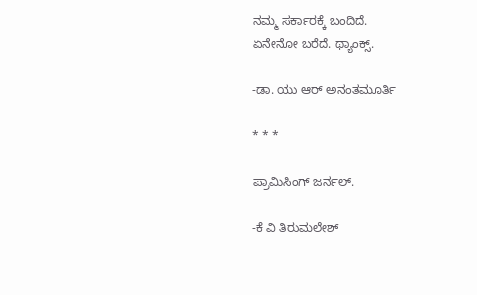ನಮ್ಮ ಸರ್ಕಾರಕ್ಕೆ ಬಂದಿದೆ.
ಏನೇನೋ ಬರೆದೆ. ಥ್ಯಾಂಕ್ಸ್.

-ಡಾ. ಯು ಆರ್ ಅನಂತಮೂರ್ತಿ

* * *

ಪ್ರಾಮಿಸಿಂಗ್ ಜರ್ನಲ್.

-ಕೆ ವಿ ತಿರುಮಲೇಶ್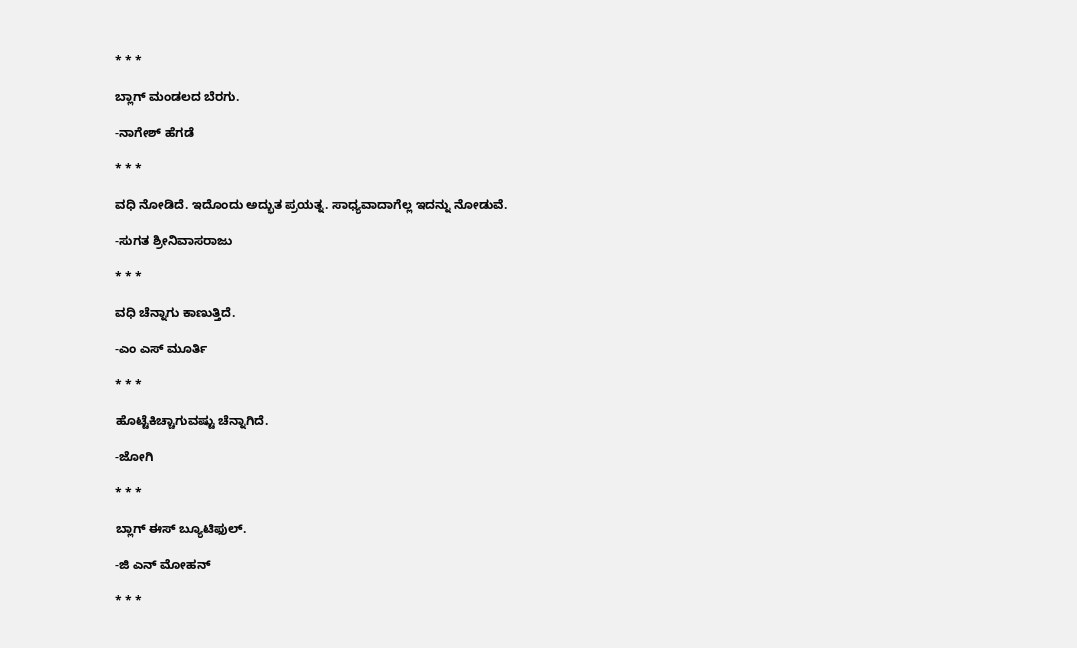* * *

ಬ್ಲಾಗ್ ಮಂಡಲದ ಬೆರಗು.

-ನಾಗೇಶ್ ಹೆಗಡೆ

* * *

ವಧಿ ನೋಡಿದೆ. ಇದೊಂದು ಅದ್ಭುತ ಪ್ರಯತ್ನ. ಸಾಧ್ಯವಾದಾಗೆಲ್ಲ ಇದನ್ನು ನೋಡುವೆ.

-ಸುಗತ ಶ್ರೀನಿವಾಸರಾಜು

* * *

ವಧಿ ಚೆನ್ನಾಗು ಕಾಣುತ್ತಿದೆ.

-ಎಂ ಎಸ್ ಮೂರ್ತಿ

* * *

ಹೊಟ್ಟೆಕಿಚ್ಚಾಗುವಷ್ಟು ಚೆನ್ನಾಗಿದೆ.

-ಜೋಗಿ

* * *

ಬ್ಲಾಗ್ ಈಸ್ ಬ್ಯೂಟಿಫುಲ್.

-ಜಿ ಎನ್ ಮೋಹನ್

* * *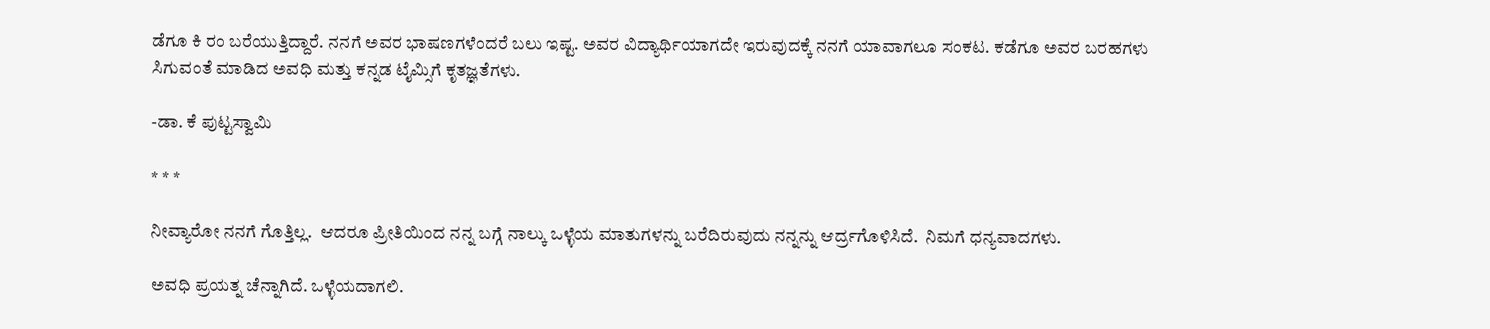ಡೆಗೂ ಕಿ ರಂ ಬರೆಯುತ್ತಿದ್ದಾರೆ. ನನಗೆ ಅವರ ಭಾಷಣಗಳೆಂದರೆ ಬಲು ಇಷ್ಟ. ಅವರ ವಿದ್ಯಾರ್ಥಿಯಾಗದೇ ಇರುವುದಕ್ಕೆ ನನಗೆ ಯಾವಾಗಲೂ ಸಂಕಟ. ಕಡೆಗೂ ಅವರ ಬರಹಗಳು ಸಿಗುವಂತೆ ಮಾಡಿದ ಅವಧಿ ಮತ್ತು ಕನ್ನಡ ಟೈಮ್ಸಿಗೆ ಕೃತಜ್ಞತೆಗಳು.

-ಡಾ. ಕೆ ಪುಟ್ಟಸ್ವಾಮಿ

* * *

ನೀವ್ಯಾರೋ ನನಗೆ ಗೊತ್ತಿಲ್ಲ.  ಆದರೂ ಪ್ರೀತಿಯಿಂದ ನನ್ನ ಬಗ್ಗೆ ನಾಲ್ಕು ಒಳ್ಳೆಯ ಮಾತುಗಳನ್ನು ಬರೆದಿರುವುದು ನನ್ನನ್ನು ಆರ್ದ್ರಗೊಳಿಸಿದೆ.  ನಿಮಗೆ ಧನ್ಯವಾದಗಳು.

ಅವಧಿ ಪ್ರಯತ್ನ ಚೆನ್ನಾಗಿದೆ. ಒಳ್ಳೆಯದಾಗಲಿ.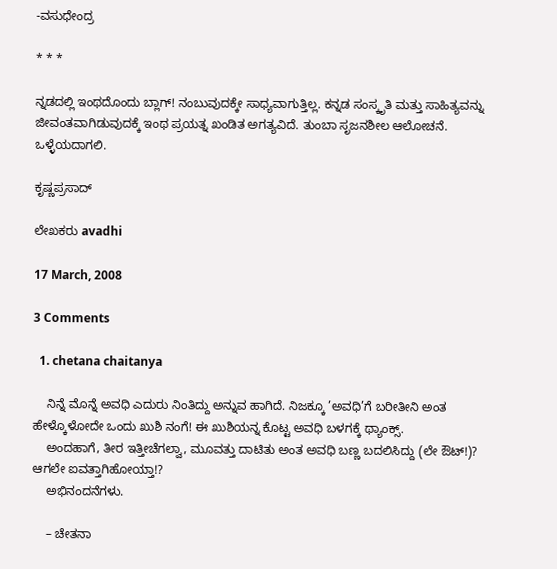-ವಸುಧೇಂದ್ರ

* * *

ನ್ನಡದಲ್ಲಿ ಇಂಥದೊಂದು ಬ್ಲಾಗ್! ನಂಬುವುದಕ್ಕೇ ಸಾಧ್ಯವಾಗುತ್ತಿಲ್ಲ. ಕನ್ನಡ ಸಂಸ್ಕೃತಿ ಮತ್ತು ಸಾಹಿತ್ಯವನ್ನು ಜೀವಂತವಾಗಿಡುವುದಕ್ಕೆ ಇಂಥ ಪ್ರಯತ್ನ ಖಂಡಿತ ಅಗತ್ಯವಿದೆ. ತುಂಬಾ ಸೃಜನಶೀಲ ಆಲೋಚನೆ. ಒಳ್ಳೆಯದಾಗಲಿ.

ಕೃಷ್ಣಪ್ರಸಾದ್

ಲೇಖಕರು avadhi

17 March, 2008

3 Comments

  1. chetana chaitanya

    ನಿನ್ನೆ ಮೊನ್ನೆ ಅವಧಿ ಎದುರು ನಿಂತಿದ್ದು ಅನ್ನುವ ಹಾಗಿದೆ. ನಿಜಕ್ಕೂ ’ಅವಧಿ’ಗೆ ಬರೀತೀನಿ ಅಂತ ಹೇಳ್ಕೊಳೋದೇ ಒಂದು ಖುಶಿ ನಂಗೆ! ಈ ಖುಶಿಯನ್ನ ಕೊಟ್ಟ ಅವಧಿ ಬಳಗಕ್ಕೆ ಥ್ಯಾಂಕ್ಸ್.
    ಅಂದಹಾಗೆ, ತೀರ ಇತ್ತೀಚೆಗಲ್ವಾ, ಮೂವತ್ತು ದಾಟಿತು ಅಂತ ಅವಧಿ ಬಣ್ಣ ಬದಲಿಸಿದ್ದು (ಲೇ ಔಟ್!)? ಆಗಲೇ ಐವತ್ತಾಗಿಹೋಯ್ತಾ!?
    ಅಭಿನಂದನೆಗಳು.

    – ಚೇತನಾ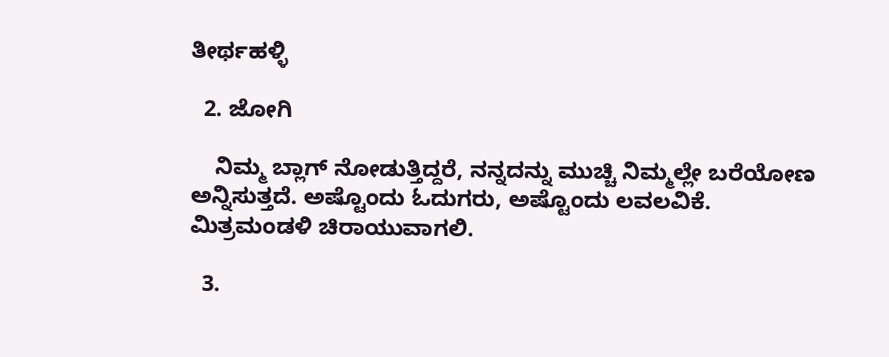ತೀರ್ಥಹಳ್ಳಿ

  2. ಜೋಗಿ

    ನಿಮ್ಮ ಬ್ಲಾಗ್ ನೋಡುತ್ತಿದ್ದರೆ, ನನ್ನದನ್ನು ಮುಚ್ಚಿ ನಿಮ್ಮಲ್ಲೇ ಬರೆಯೋಣ ಅನ್ನಿಸುತ್ತದೆ. ಅಷ್ಟೊಂದು ಓದುಗರು, ಅಷ್ಟೊಂದು ಲವಲವಿಕೆ. ಮಿತ್ರಮಂಡಳಿ ಚಿರಾಯುವಾಗಲಿ.

  3.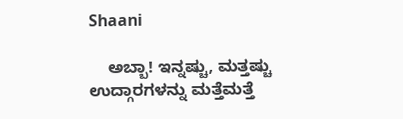Shaani

    ಅಬ್ಬಾ! ಇನ್ನಷ್ಚು, ಮತ್ತಷ್ಚು ಉದ್ಗಾರಗಳನ್ನು ಮತ್ತೆಮತ್ತೆ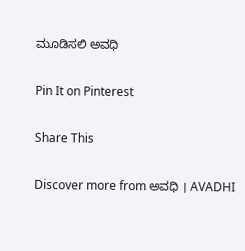ಮೂಡಿಸಲಿ ಅವಧಿ

Pin It on Pinterest

Share This

Discover more from ಅವಧಿ । AVADHI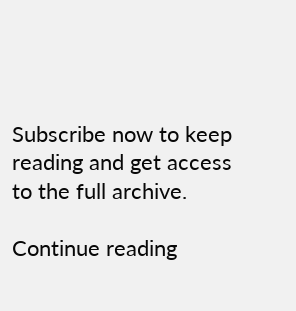Subscribe now to keep reading and get access to the full archive.

Continue reading